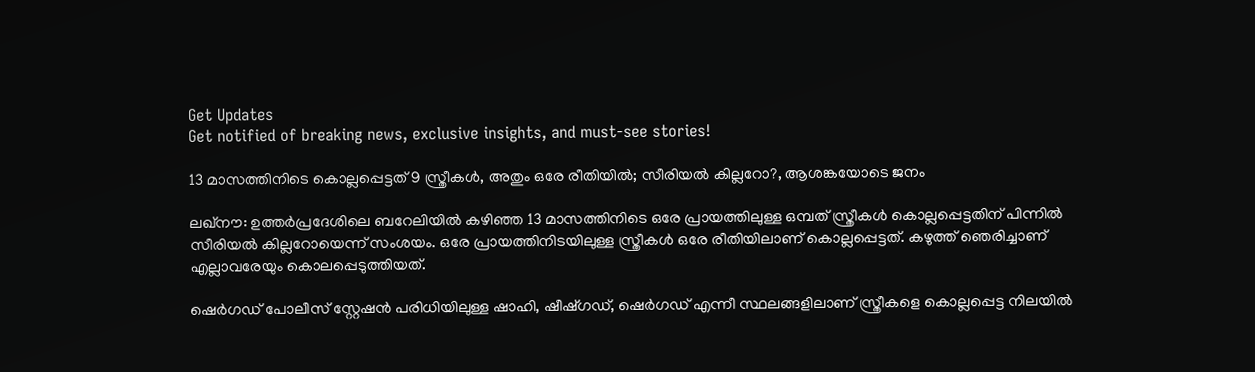Get Updates
Get notified of breaking news, exclusive insights, and must-see stories!

13 മാസത്തിനിടെ കൊല്ലപ്പെട്ടത് 9 സ്ത്രീകൾ, അതും ഒരേ രീതിയിൽ; സീരിയൽ കില്ലറോ?, ആശങ്കയോടെ ജനം

ലഖ്നൗ: ഉത്തർപ്രദേശിലെ ബറേലിയില്‍ കഴിഞ്ഞ 13 മാസത്തിനിടെ ഒരേ പ്രായത്തിലുള്ള ഒമ്പത് സ്ത്രീകൾ കൊല്ലപ്പെട്ടതിന് പിന്നിൽ സീരിയൽ കില്ലറോയെന്ന് സംശയം. ഒരേ പ്രായത്തിനിടയിലുള്ള സ്ത്രീകൾ ഒരേ രീതിയിലാണ് കൊല്ലപ്പെട്ടത്. കഴുത്ത് ഞെരിച്ചാണ് എല്ലാവരേയും കൊലപ്പെടുത്തിയത്.

ഷെർഗഡ് പോലീസ് സ്റ്റേഷൻ പരിധിയിലുള്ള ഷാഹി, ഷീഷ്ഗഡ്, ഷെർഗഡ് എന്നീ സ്ഥലങ്ങളിലാണ് സ്ത്രീകളെ കൊല്ലപ്പെട്ട നിലയിൽ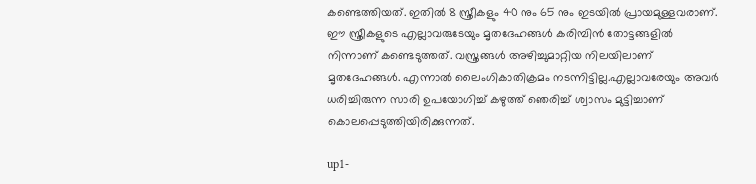കണ്ടെത്തിയത്. ഇതിൽ 8 സ്ത്രീകളും 40 നും 65 നും ഇടയിൽ പ്രായമുള്ളവരാണ്. ഈ സ്ത്രീകളുടെ എല്ലാവരുടേയും മൃതദേഹങ്ങൾ കരിമ്പിൻ തോട്ടങ്ങളിൽ നിന്നാണ് കണ്ടെടുത്തത്. വസ്ത്രങ്ങൾ അഴിച്ചുമാറ്റിയ നിലയിലാണ് മൃതദേഹങ്ങൾ. എന്നാൽ ലൈംഗികാതിക്രമം നടന്നിട്ടില്ല.എല്ലാവരേയും അവർ ധരിച്ചിരുന്ന സാരി ഉപയോഗിച്ച് കഴുത്ത് ഞെരിച്ച് ശ്വാസം മുട്ടിച്ചാണ് കൊലപ്പെടുത്തിയിരിക്കുന്നത്.

up1-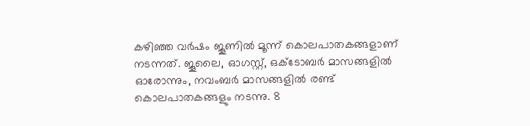കഴിഞ്ഞ വർഷം ജൂണിൽ മൂന്ന് കൊലപാതകങ്ങളാണ് നടന്നത്. ജൂലൈ, ഓഗസ്റ്റ്, ഒക്ടോബർ മാസങ്ങളിൽ ഓരോന്നും, നവംബർ മാസങ്ങളിൽ രണ്ട് കൊലപാതകങ്ങളും നടന്നു. 8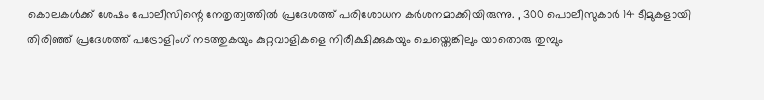കൊലകൾക്ക് ശേഷം പോലീസിന്റെ നേതൃത്വത്തിൽ പ്രദേശത്ത് പരിശോധന കർശനമാക്കിയിരുന്നു. , 300 പൊലീസുകാർ 14 ടീമുകളായി തിരിഞ്ഞ് പ്രദേശത്ത് പട്രോളിംഗ് നടത്തുകയും കുറ്റവാളികളെ നിരീക്ഷിക്കുകയും ചെയ്തെങ്കിലും യാതൊരു തുമ്പും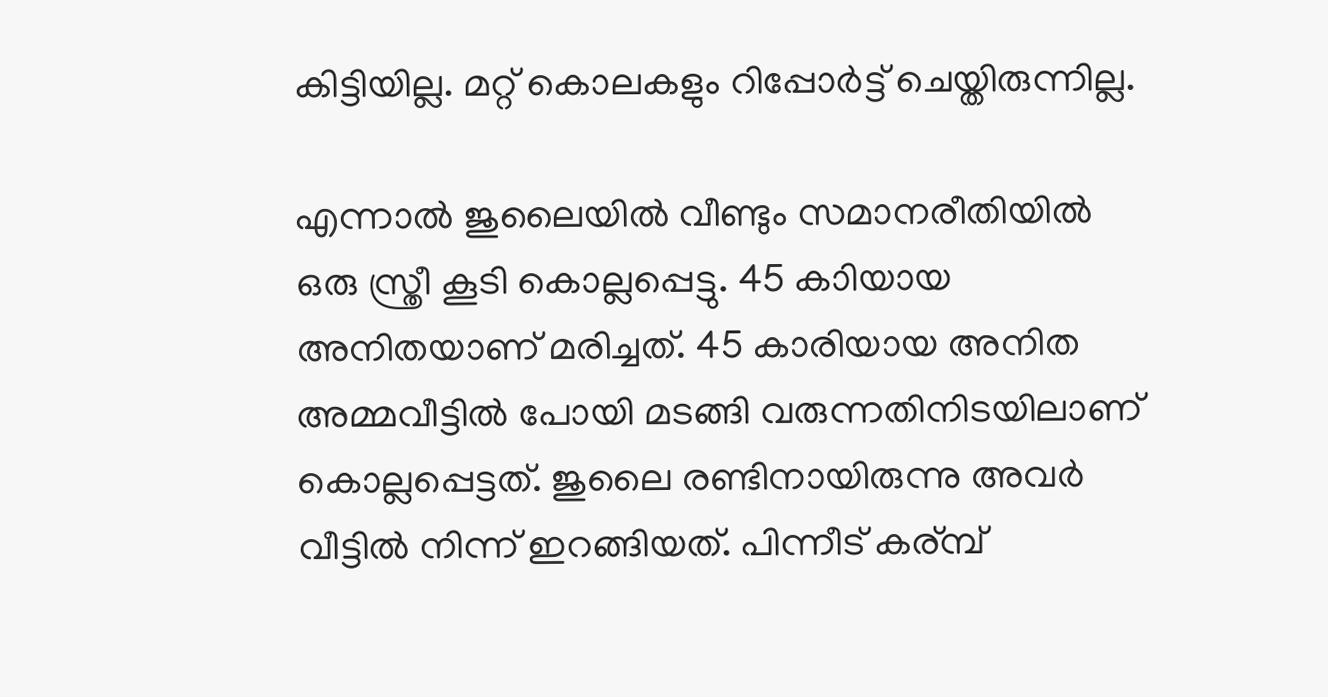കിട്ടിയില്ല. മറ്റ് കൊലകളും റിപ്പോർട്ട് ചെയ്തിരുന്നില്ല.

എന്നാൽ ജുലൈയിൽ വീണ്ടും സമാനരീതിയിൽ ഒരു സ്ത്രീ കൂടി കൊല്ലപ്പെട്ടു. 45 കാിയായ അനിതയാണ് മരിച്ചത്. 45 കാരിയായ അനിത അമ്മവീട്ടിൽ പോയി മടങ്ങി വരുന്നതിനിടയിലാണ് കൊല്ലപ്പെട്ടത്. ജുലൈ രണ്ടിനായിരുന്നു അവർ വീട്ടിൽ നിന്ന് ഇറങ്ങിയത്. പിന്നീട് കര്മ്പ്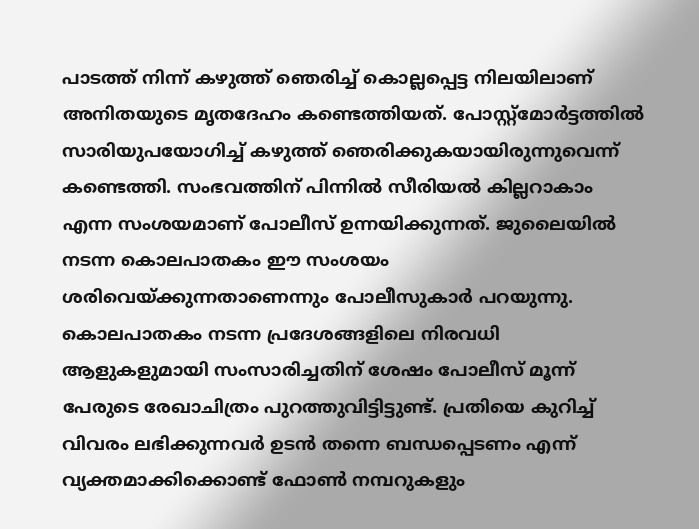പാടത്ത് നിന്ന് കഴുത്ത് ഞെരിച്ച് കൊല്ലപ്പെട്ട നിലയിലാണ് അനിതയുടെ മൃതദേഹം കണ്ടെത്തിയത്. പോസ്റ്റ്‌മോർട്ടത്തിൽ സാരിയുപയോഗിച്ച് കഴുത്ത് ഞെരിക്കുകയായിരുന്നുവെന്ന് കണ്ടെത്തി. സംഭവത്തിന് പിന്നിൽ സീരിയൽ കില്ലറാകാം എന്ന സംശയമാണ് പോലീസ് ഉന്നയിക്കുന്നത്. ജുലൈയിൽ നടന്ന കൊലപാതകം ഈ സംശയം ശരിവെയ്ക്കുന്നതാണെന്നും പോലീസുകാർ പറയുന്നു. കൊലപാതകം നടന്ന പ്രദേശങ്ങളിലെ നിരവധി ആളുകളുമായി സംസാരിച്ചതിന് ശേഷം പോലീസ് മൂന്ന് പേരുടെ രേഖാചിത്രം പുറത്തുവിട്ടിട്ടുണ്ട്. പ്രതിയെ കുറിച്ച് വിവരം ലഭിക്കുന്നവർ ഉടൻ തന്നെ ബന്ധപ്പെടണം എന്ന് വ്യക്തമാക്കിക്കൊണ്ട് ഫോൺ നമ്പറുകളും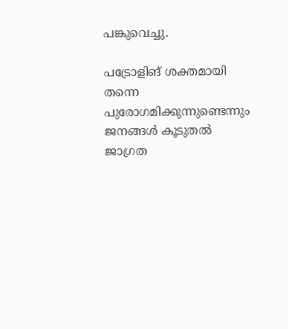പങ്കുവെച്ചു.

പട്രോളിങ് ശക്തമായി തന്നെ പുരോഗമിക്കുന്നുണ്ടെന്നും ജനങ്ങൾ കൂടുതൽ ജാഗ്രത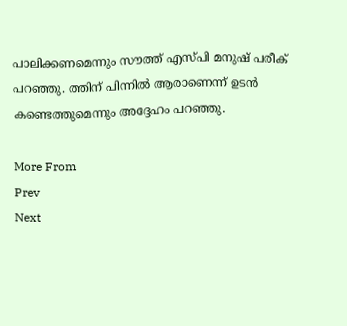പാലിക്കണമെന്നും സൗത്ത് എസ്പി മനുഷ് പരീക് പറഞ്ഞു. ത്തിന് പിന്നിൽ ആരാണെന്ന് ഉടൻ കണ്ടെത്തുമെന്നും അദ്ദേഹം പറഞ്ഞു.

More From
Prev
Next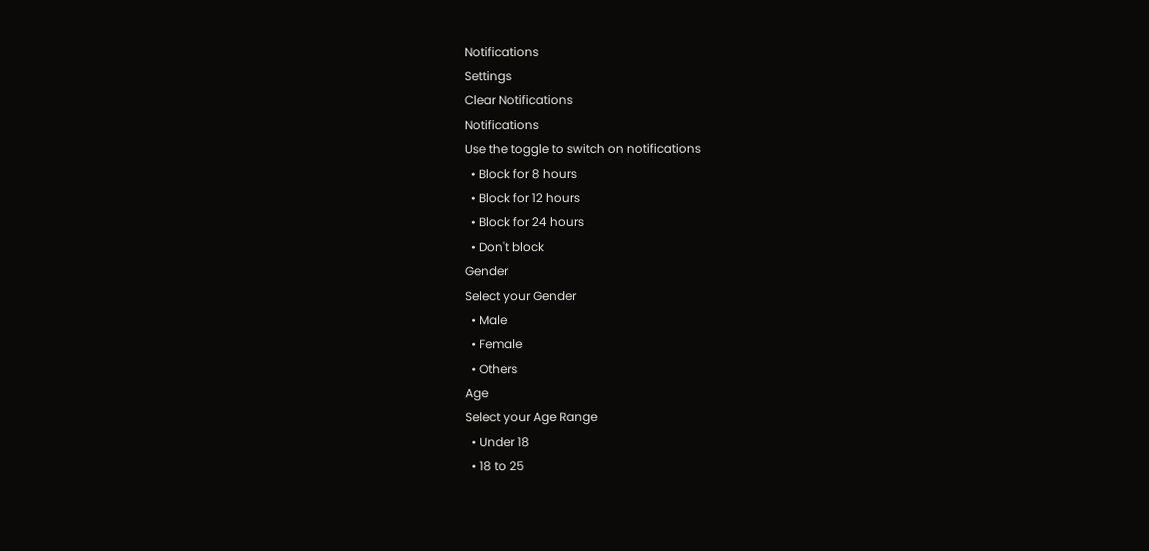Notifications
Settings
Clear Notifications
Notifications
Use the toggle to switch on notifications
  • Block for 8 hours
  • Block for 12 hours
  • Block for 24 hours
  • Don't block
Gender
Select your Gender
  • Male
  • Female
  • Others
Age
Select your Age Range
  • Under 18
  • 18 to 25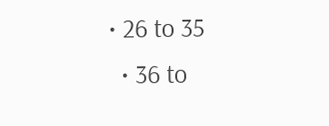• 26 to 35
  • 36 to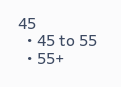45
  • 45 to 55
  • 55+